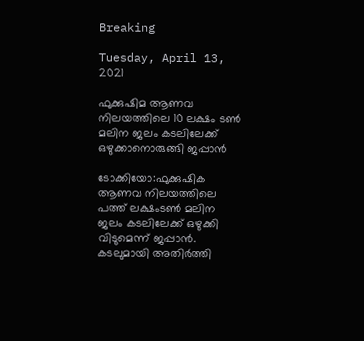Breaking

Tuesday, April 13, 2021

ഫുക്കുഷിമ ആണവ നിലയത്തിലെ 10 ലക്ഷം ടണ്‍ മലിന ജലം കടലിലേക്ക് ഒഴുക്കാനൊരുങ്ങി ജപ്പാന്‍

ടോക്കിയോ:ഫുക്കുഷിക ആണവ നിലയത്തിലെ പത്ത് ലക്ഷംടൺ മലിന ജലം കടലിലേക്ക് ഒഴുക്കി വിടുമെന്ന് ജപ്പാൻ. കടലുമായി അതിർത്തി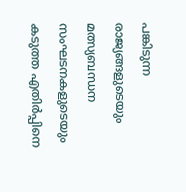പങ്കിടുന്ന രാജ്യങ്ങളുടെയും മത്സ്യബന്ധന സംഘടനകളുടെയും കടുത്ത എതിർപ്പിനെ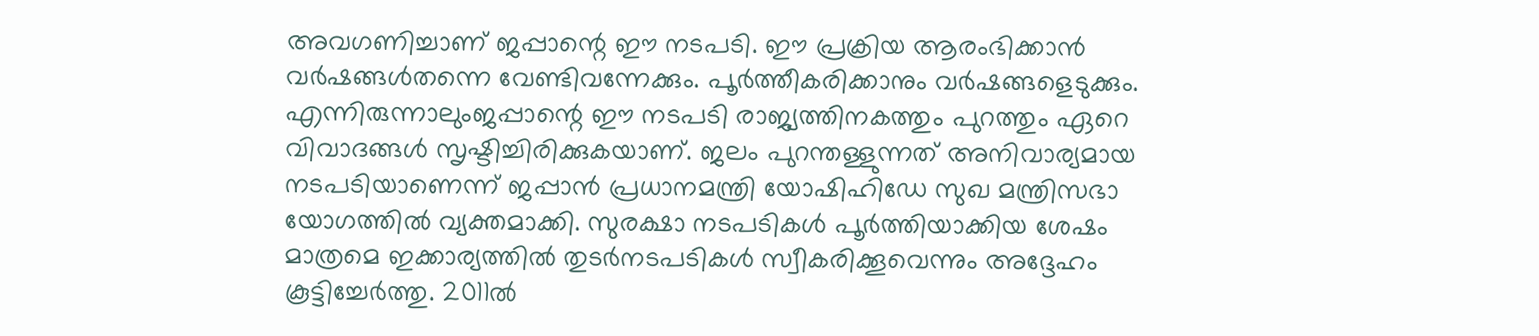അവഗണിച്ചാണ് ജപ്പാന്റെ ഈ നടപടി. ഈ പ്രക്രിയ ആരംഭിക്കാൻ വർഷങ്ങൾതന്നെ വേണ്ടിവന്നേക്കും. പൂർത്തീകരിക്കാനും വർഷങ്ങളെടുക്കും. എന്നിരുന്നാലുംജപ്പാന്റെ ഈ നടപടി രാജ്യത്തിനകത്തും പുറത്തും ഏറെ വിവാദങ്ങൾ സൃഷ്ടിച്ചിരിക്കുകയാണ്. ജലം പുറന്തള്ളുന്നത് അനിവാര്യമായ നടപടിയാണെന്ന് ജപ്പാൻ പ്രധാനമന്ത്രി യോഷിഹിഡേ സുഖ മന്ത്രിസഭാ യോഗത്തിൽ വ്യക്തമാക്കി. സുരക്ഷാ നടപടികൾ പൂർത്തിയാക്കിയ ശേഷം മാത്രമെ ഇക്കാര്യത്തിൽ തുടർനടപടികൾ സ്വീകരിക്കൂവെന്നും അദ്ദേഹം കൂട്ടിച്ചേർത്തു. 2011ൽ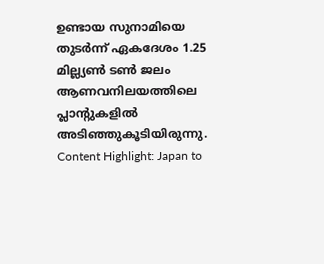ഉണ്ടായ സുനാമിയെ തുടർന്ന് ഏകദേശം 1.25 മില്ല്യൺ ടൺ ജലം ആണവനിലയത്തിലെ പ്ലാന്റുകളിൽ അടിഞ്ഞുകൂടിയിരുന്നു. Content Highlight: Japan to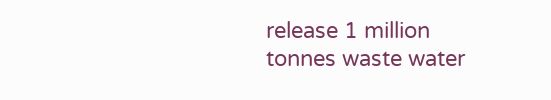release 1 million tonnes waste water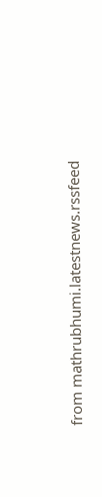from mathrubhumi.latestnews.rssfeed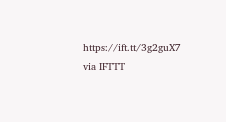https://ift.tt/3g2guX7
via IFTTT